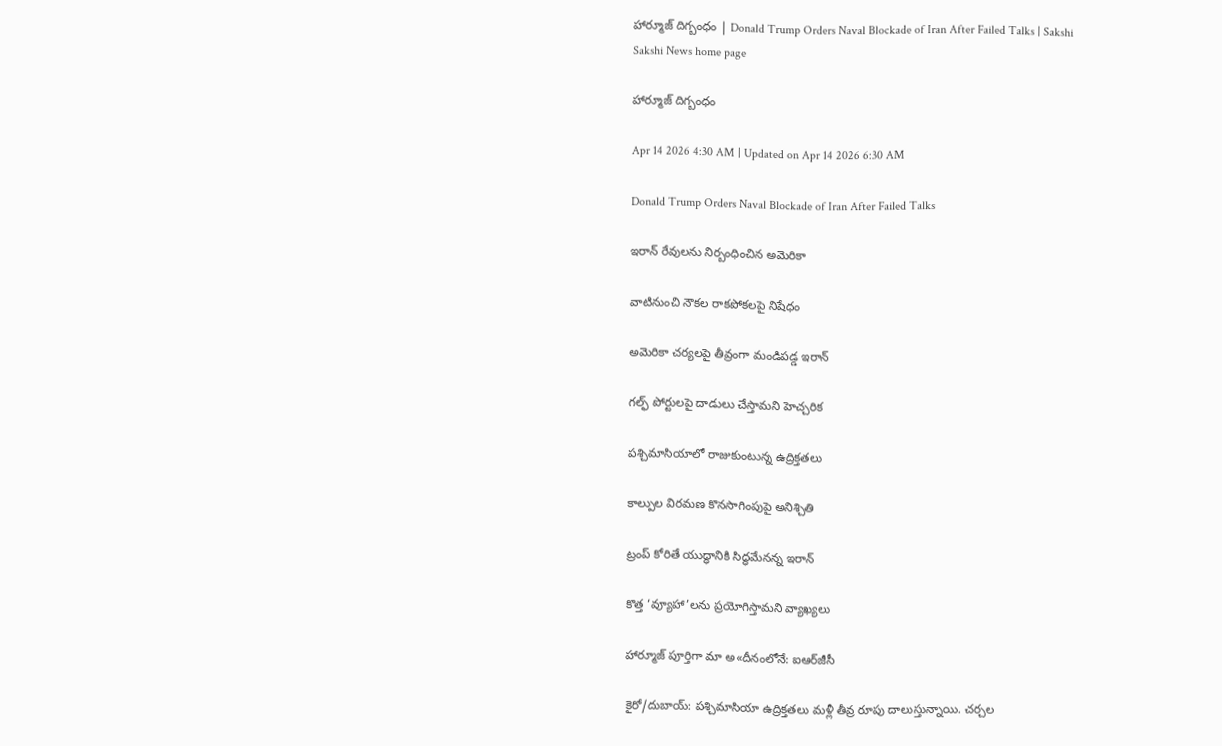హార్మూజ్‌ దిగ్బంధం | Donald Trump Orders Naval Blockade of Iran After Failed Talks | Sakshi
Sakshi News home page

హార్మూజ్‌ దిగ్బంధం

Apr 14 2026 4:30 AM | Updated on Apr 14 2026 6:30 AM

Donald Trump Orders Naval Blockade of Iran After Failed Talks

ఇరాన్‌ రేవులను నిర్బంధించిన అమెరికా

వాటినుంచి నౌకల రాకపోకలపై నిషేధం

అమెరికా చర్యలపై తీవ్రంగా మండిపడ్డ ఇరాన్‌

గల్ఫ్‌ పోర్టులపై దాడులు చేస్తామని హెచ్చరిక

పశ్చిమాసియాలో రాజుకుంటున్న ఉద్రిక్తతలు

కాల్పుల విరమణ కొనసాగింపుపై అనిశ్చితి

ట్రంప్‌ కోరితే యుద్ధానికి సిద్ధమేనన్న ఇరాన్‌

కొత్త ‘వ్యూహా’లను ప్రయోగిస్తామని వ్యాఖ్యలు

హార్మూజ్‌ పూర్తిగా మా అ«దీనంలోనే: ఐఆర్‌జీసీ

కైరో/దుబాయ్‌: పశ్చిమాసియా ఉద్రిక్తతలు మళ్లీ తీవ్ర రూపు దాలుస్తున్నాయి. చర్చల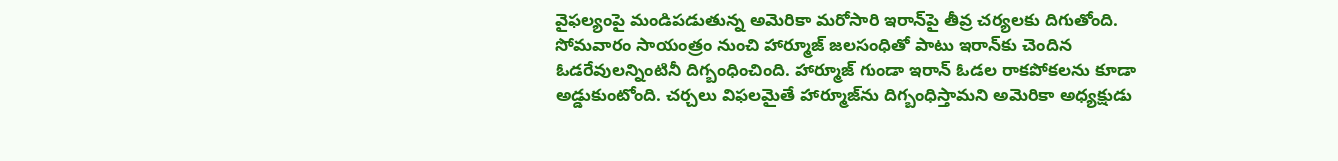వైఫల్యంపై మండిపడుతున్న అమెరికా మరోసారి ఇరాన్‌పై తీవ్ర చర్యలకు దిగుతోంది. సోమవారం సాయంత్రం నుంచి హార్మూజ్‌ జలసంధితో పాటు ఇరాన్‌కు చెందిన ఓడరేవులన్నింటినీ దిగ్బంధించింది. హార్మూజ్‌ గుండా ఇరాన్‌ ఓడల రాకపోకలను కూడా అడ్డుకుంటోంది. చర్చలు విఫలమైతే హార్మూజ్‌ను దిగ్బంధిస్తామని అమెరికా అధ్యక్షుడు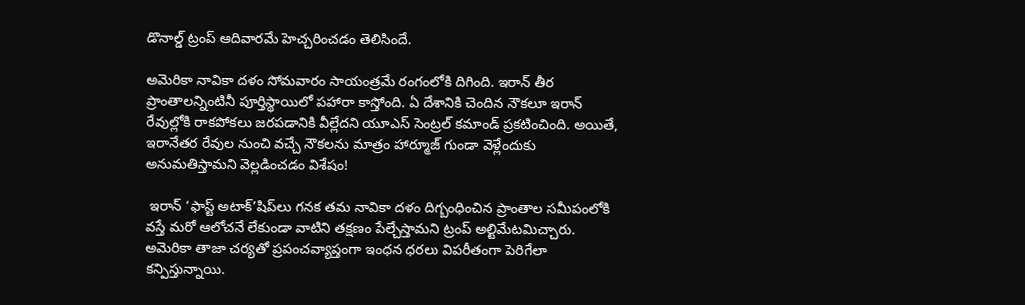డొనాల్డ్‌ ట్రంప్‌ ఆదివారమే హెచ్చరించడం తెలిసిందే.

అమెరికా నావికా దళం సోమవారం సాయంత్రమే రంగంలోకి దిగింది. ఇరాన్‌ తీర ప్రాంతాలన్నింటినీ పూర్తిస్థాయిలో పహారా కాస్తోంది. ఏ దేశానికి చెందిన నౌకలూ ఇరాన్‌ రేవుల్లోకి రాకపోకలు జరపడానికి వీల్లేదని యూఎస్‌ సెంట్రల్‌ కమాండ్‌ ప్రకటించింది. అయితే, ఇరానేతర రేవుల నుంచి వచ్చే నౌకలను మాత్రం హార్మూజ్‌ గుండా వెళ్లేందుకు అనుమతిస్తామని వెల్లడించడం విశేషం!

 ఇరాన్‌ ‘ఫాస్ట్‌ అటాక్‌’షిప్‌లు గనక తమ నావికా దళం దిగ్బంధించిన ప్రాంతాల సమీపంలోకి వస్తే మరో ఆలోచనే లేకుండా వాటిని తక్షణం పేల్చేస్తామని ట్రంప్‌ అల్టిమేటమిచ్చారు. అమెరికా తాజా చర్యతో ప్రపంచవ్యాప్తంగా ఇంధన ధరలు విపరీతంగా పెరిగేలా కన్పిస్తున్నాయి.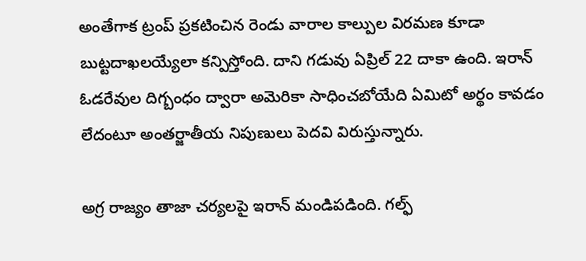అంతేగాక ట్రంప్‌ ప్రకటించిన రెండు వారాల కాల్పుల విరమణ కూడా బుట్టదాఖలయ్యేలా కన్పిస్తోంది. దాని గడువు ఏప్రిల్‌ 22 దాకా ఉంది. ఇరాన్‌ ఓడరేవుల దిగ్బంధం ద్వారా అమెరికా సాధించబోయేది ఏమిటో అర్థం కావడం లేదంటూ అంతర్జాతీయ నిపుణులు పెదవి విరుస్తున్నారు.

అగ్ర రాజ్యం తాజా చర్యలపై ఇరాన్‌ మండిపడింది. గల్ఫ్‌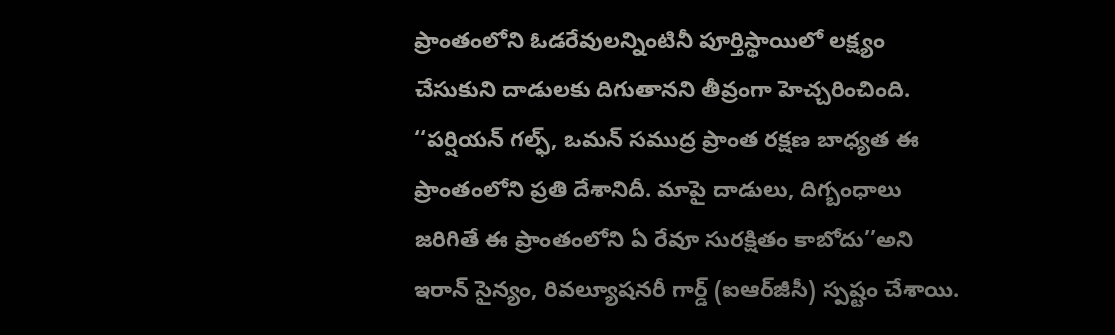ప్రాంతంలోని ఓడరేవులన్నింటినీ పూర్తిస్థాయిలో లక్ష్యం చేసుకుని దాడులకు దిగుతానని తీవ్రంగా హెచ్చరించింది. ‘‘పర్షియన్‌ గల్ఫ్, ఒమన్‌ సముద్ర ప్రాంత రక్షణ బాధ్యత ఈ ప్రాంతంలోని ప్రతి దేశానిదీ. మాపై దాడులు, దిగ్బంధాలు జరిగితే ఈ ప్రాంతంలోని ఏ రేవూ సురక్షితం కాబోదు’’అని ఇరాన్‌ సైన్యం, రివల్యూషనరీ గార్డ్‌ (ఐఆర్‌జీసీ) స్పష్టం చేశాయి.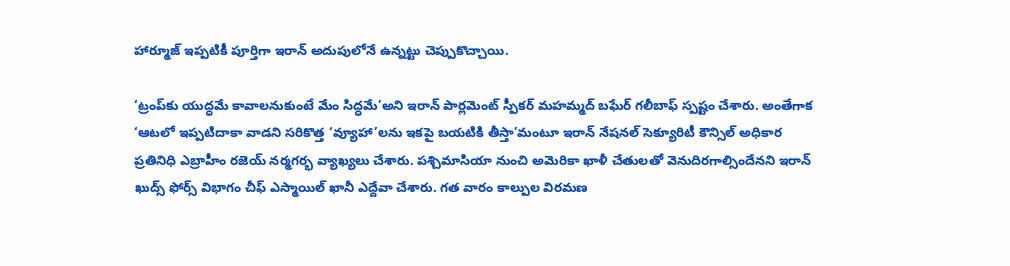హార్మూజ్‌ ఇప్పటికీ పూర్తిగా ఇరాన్‌ అదుపులోనే ఉన్నట్టు చెప్పుకొచ్చాయి.

‘ట్రంప్‌కు యుద్ధమే కావాలనుకుంటే మేం సిద్ధమే’అని ఇరాన్‌ పార్లమెంట్‌ స్పీకర్‌ మహమ్మద్‌ బఘేర్‌ గలీబాఫ్‌ స్పష్టం చేశారు. అంతేగాక ‘ఆటలో ఇప్పటిదాకా వాడని సరికొత్త ‘వ్యూహా’లను ఇకపై బయటికి తీస్తా’మంటూ ఇరాన్‌ నేషనల్‌ సెక్యూరిటీ కౌన్సిల్‌ అధికార ప్రతినిధి ఎబ్రాహీం రజెయ్‌ నర్మగర్భ వ్యాఖ్యలు చేశారు. పశ్చిమాసియా నుంచి అమెరికా ఖాళీ చేతులతో వెనుదిరగాల్సిందేనని ఇరాన్‌ ఖుద్స్‌ ఫోర్స్‌ విభాగం చీఫ్‌ ఎస్మాయిల్‌ ఖానీ ఎద్దేవా చేశారు. గత వారం కాల్పుల విరమణ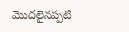మొదలైనప్పటి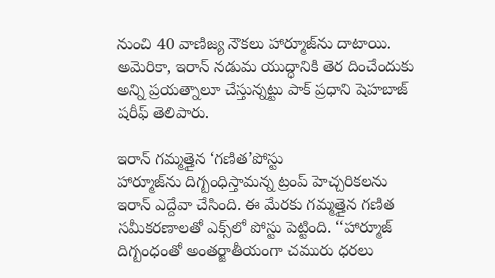నుంచి 40 వాణిజ్య నౌకలు హార్మూజ్‌ను దాటాయి. అమెరికా, ఇరాన్‌ నడుమ యుద్ధానికి తెర దించేందుకు అన్ని ప్రయత్నాలూ చేస్తున్నట్టు పాక్‌ ప్రధాని షెహబాజ్‌ షరీఫ్‌ తెలిపారు.

ఇరాన్‌ గమ్మత్తైన ‘గణిత’పోస్టు
హార్మూజ్‌ను దిగ్బంధిస్తామన్న ట్రంప్‌ హెచ్చరికలను ఇరాన్‌ ఎద్దేవా చేసింది. ఈ మేరకు గమ్మత్తైన గణిత సమీకరణాలతో ఎక్స్‌లో పోస్టు పెట్టింది. ‘‘హార్మూజ్‌ దిగ్బంధంతో అంతర్జాతీయంగా చమురు ధరలు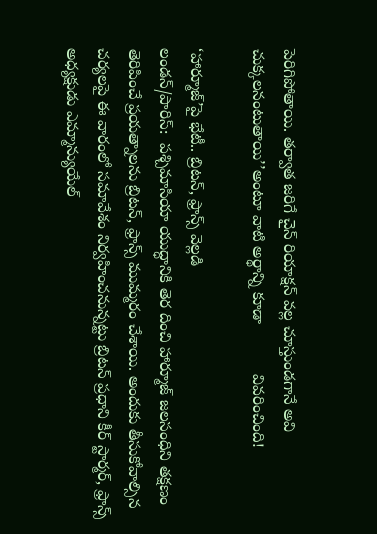పెరిగిపోతాయి. తర్వాత జరిగే చైన్‌ రియాక్షన్‌ వల్ల చూస్తుండగానే అవి చుక్కలనంటుతాయి’’అంటూ వాటి అర్థాన్ని కూడా           వివరించింది!

‘హార్మూజ్‌’పై భేటీ.. బ్రిటన్, ఫ్రాన్స్‌ వెల్లడి
లండన్‌/పారిస్‌:  పశ్చిమాసియా యుద్ధానికి తెర దించి హార్మూజ్‌ జలసంధిని తక్షణం తెరిపించే ప్రయత్నాలను బ్రిటన్, ఫ్రాన్స్‌ ముమ్మరం చేశాయి. అందుకు తీసుకోవాల్సిన చర్యలపై ఈ వారంలో సమావేశం నిర్వహించనున్నట్టు బ్రిటన్‌ ప్రధాని కీర్‌ స్టార్మర్, ఫ్రాన్స్‌ అధ్యక్షుడు ఎమ్మాన్యుయేల్‌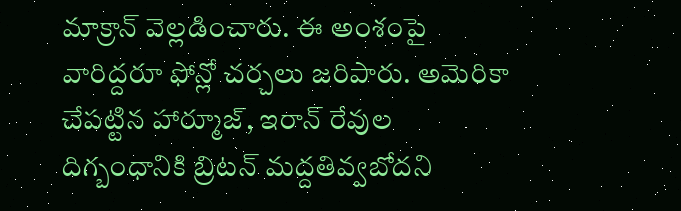మాక్రాన్‌ వెల్లడించారు. ఈ అంశంపై వారిద్దరూ ఫోన్లో చర్చలు జరిపారు. అమెరికా చేపట్టిన హార్మూజ్, ఇరాన్‌ రేవుల దిగ్బంధానికి బ్రిటన్‌ మద్దతివ్వబోదని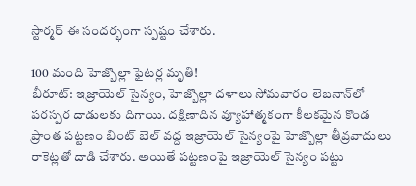స్టార్మర్‌ ఈ సందర్భంగా స్పష్టం చేశారు.

100 మంది హెజ్బొల్లా ఫైటర్ల మృతి!
బీరూట్‌: ఇజ్రాయెల్‌ సైన్యం, హెజ్బొల్లా దళాలు సోమవారం లెబనాన్‌లో పరస్పర దాడులకు దిగాయి. దక్షిణాదిన వ్యూహాత్మకంగా కీలకమైన కొండ ప్రాంత పట్టణం బింట్‌ బెల్‌ వద్ద ఇజ్రాయెల్‌ సైన్యంపై హెజ్బొల్లా తీవ్రవాదులు రాకెట్లతో దాడి చేశారు. అయితే పట్టణంపై ఇజ్రాయెల్‌ సైన్యం పట్టు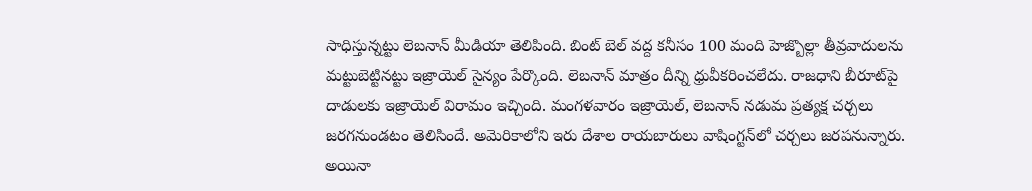సాధిస్తున్నట్టు లెబనాన్‌ మీడియా తెలిపింది. బింట్‌ బెల్‌ వద్ద కనీసం 100 మంది హెజ్బొల్లా తీవ్రవాదులను మట్టుబెట్టినట్టు ఇజ్రాయెల్‌ సైన్యం పేర్కొంది. లెబనాన్‌ మాత్రం దీన్ని ధ్రువీకరించలేదు. రాజధాని బీరూట్‌పై దాడులకు ఇజ్రాయెల్‌ విరామం ఇచ్చింది. మంగళవారం ఇజ్రాయెల్, లెబనాన్‌ నడుమ ప్రత్యక్ష చర్చలు జరగనుండటం తెలిసిందే. అమెరికాలోని ఇరు దేశాల రాయబారులు వాషింగ్టన్‌లో చర్చలు జరపనున్నారు. అయినా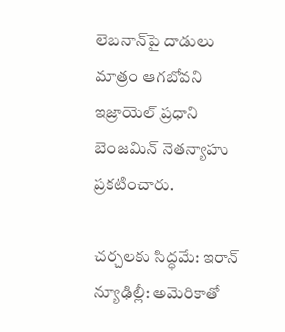లెబనాన్‌పై దాడులు మాత్రం ఆగబోవని ఇజ్రాయెల్‌ ప్రధాని బెంజమిన్‌ నెతన్యాహు ప్రకటించారు.

చర్చలకు సిద్ధమే: ఇరాన్‌
న్యూఢిల్లీ: అమెరికాతో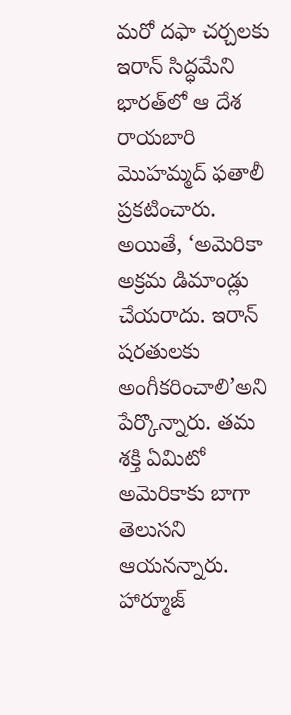మరో దఫా చర్చలకు ఇరాన్‌ సిద్ధమేని భారత్‌లో ఆ దేశ రాయబారి మొహమ్మద్‌ ఫతాలీ ప్రకటించారు. అయితే, ‘అమెరికా అక్రమ డిమాండ్లు చేయరాదు. ఇరాన్‌ షరతులకు అంగీకరించాలి’అని పేర్కొన్నారు. తమ శక్తి ఏమిటో అమెరికాకు బాగా తెలుసని ఆయనన్నారు. హార్మూజ్‌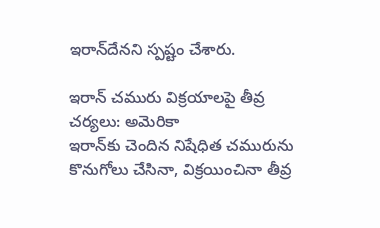ఇరాన్‌దేనని స్పష్టం చేశారు.

ఇరాన్‌ చమురు విక్రయాలపై తీవ్ర చర్యలు: అమెరికా
ఇరాన్‌కు చెందిన నిషేధిత చమురును కొనుగోలు చేసినా, విక్రయించినా తీవ్ర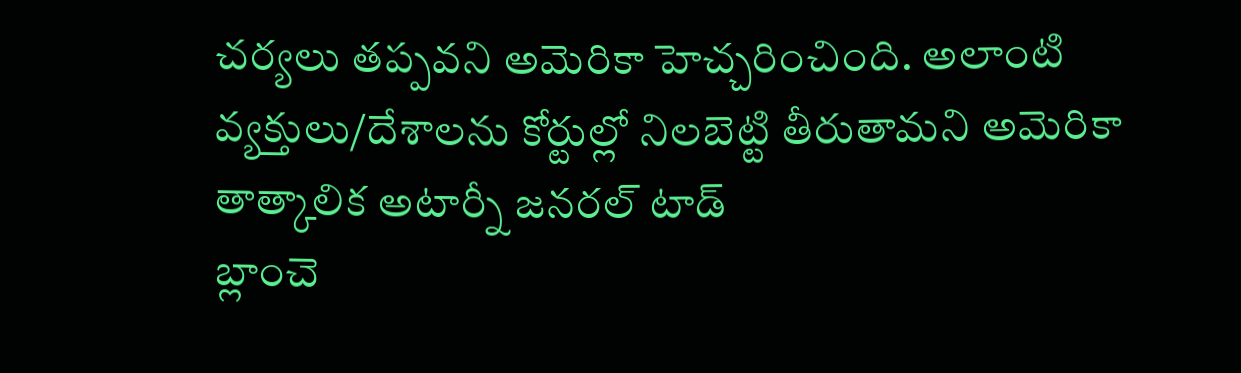చర్యలు తప్పవని అమెరికా హెచ్చరించింది. అలాంటి వ్యక్తులు/దేశాలను కోర్టుల్లో నిలబెట్టి తీరుతామని అమెరికా తాత్కాలిక అటార్నీ జనరల్‌ టాడ్‌
బ్లాంచె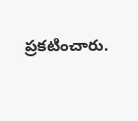ప్రకటించారు.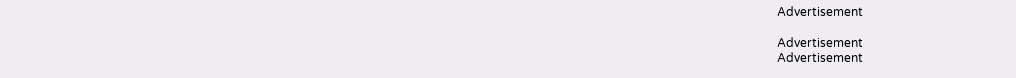Advertisement

Advertisement
Advertisement